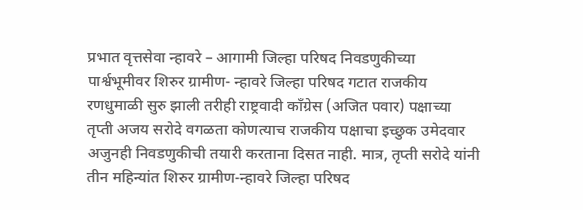प्रभात वृत्तसेवा न्हावरे – आगामी जिल्हा परिषद निवडणुकीच्या पार्श्वभूमीवर शिरुर ग्रामीण- न्हावरे जिल्हा परिषद गटात राजकीय रणधुमाळी सुरु झाली तरीही राष्ट्रवादी काँग्रेस (अजित पवार) पक्षाच्या तृप्ती अजय सरोदे वगळता कोणत्याच राजकीय पक्षाचा इच्छुक उमेदवार अजुनही निवडणुकीची तयारी करताना दिसत नाही. मात्र, तृप्ती सरोदे यांनी तीन महिन्यांत शिरुर ग्रामीण-न्हावरे जिल्हा परिषद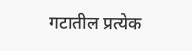गटातील प्रत्येक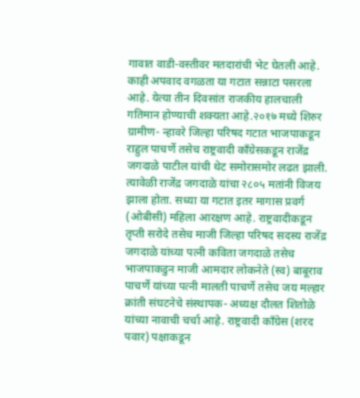गावात वाडी-वस्तीवर मतदारांची भेट घेतली आहे. काही अपवाद वगळता या गटात सन्नाटा पसरला आहे. येत्या तीन दिवसांत राजकीय हालचाली गतिमान होण्याची शक्यता आहे.२०१७ मध्ये शिरुर ग्रामीण- न्हावरे जिल्हा परिषद गटात भाजपाकडून राहुल पाचर्णे तसेच राष्ट्रवादी काँग्रेसकडून राजेंद्र जगदाळे पाटील यांची थेट समोरासमोर लढत झाली. त्यावेळी राजेंद्र जगदाळे यांचा २८०५ मतांनी विजय झाला होता. सध्या या गटात इतर मागास प्रवर्ग (ओबीसी) महिला आरक्षण आहे. राष्ट्रवादीकडून तृप्ती सरोदे तसेच माजी जिल्हा परिषद सदस्य राजेंद्र जगदाळे यांच्या पत्नी कविता जगदाळे तसेच भाजपाकडुन माजी आमदार लोकनेते (स्व) बाबूराव पाचर्णे यांच्या पत्नी मालती पाचर्णे तसेच जय मल्हार क्रांती संघटनेचे संस्थापक- अध्यक्ष दौलत शितोळे यांच्या नावाची चर्चा आहे. राष्ट्रवादी काँग्रेस (शरद पवार) पक्षाकडून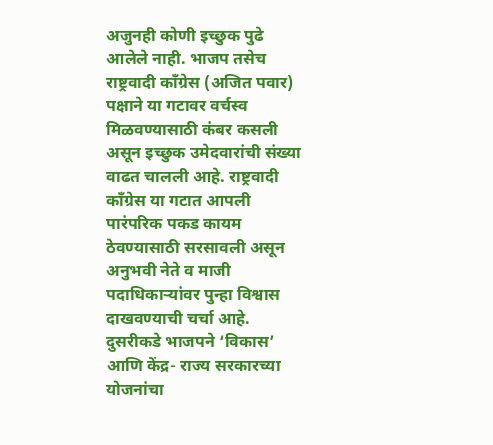अजुनही कोणी इच्छुक पुढे आलेले नाही. भाजप तसेच राष्ट्रवादी काँग्रेस (अजित पवार) पक्षाने या गटावर वर्चस्व मिळवण्यासाठी कंबर कसली असून इच्छुक उमेदवारांची संख्या वाढत चालली आहे. राष्ट्रवादी काँग्रेस या गटात आपली पारंपरिक पकड कायम ठेवण्यासाठी सरसावली असून अनुभवी नेते व माजी पदाधिकाऱ्यांवर पुन्हा विश्वास दाखवण्याची चर्चा आहे. दुसरीकडे भाजपने ‘विकास’ आणि केंद्र- राज्य सरकारच्या योजनांचा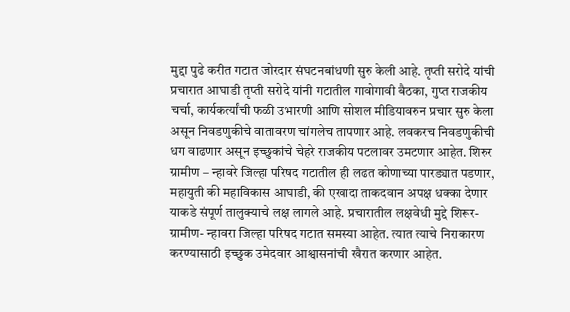मुद्दा पुढे करीत गटात जोरदार संघटनबांधणी सुरु केली आहे. तृप्ती सरोदे यांची प्रचारात आघाडी तृप्ती सरोदे यांनी गटातील गावोगावी बैठका, गुप्त राजकीय चर्चा, कार्यकर्त्यांची फळी उभारणी आणि सोशल मीडियावरुन प्रचार सुरु केला असून निवडणुकीचे वातावरण चांगलेच तापणार आहे. लवकरच निवडणुकीची धग वाढणार असून इच्छुकांचे चेहरे राजकीय पटलावर उमटणार आहेत. शिरुर ग्रामीण – न्हावरे जिल्हा परिषद गटातील ही लढत कोणाच्या पारड्यात पडणार, महायुती की महाविकास आघाडी, की एखादा ताकदवान अपक्ष धक्का देणार याकडे संपूर्ण तालुक्याचे लक्ष लागले आहे. प्रचारातील लक्षवेधी मुद्दे शिरूर- ग्रामीण- न्हावरा जिल्हा परिषद गटात समस्या आहेत. त्यात त्याचे निराकारण करण्यासाठी इच्छुक उमेदवार आश्वासनांची खैरात करणार आहेत.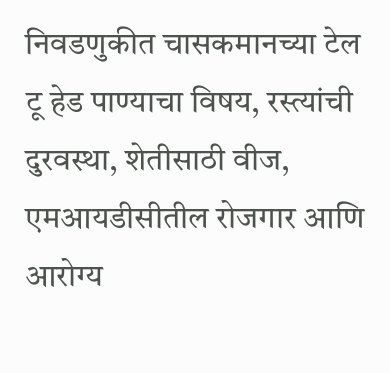निवडणुकीत चासकमानच्या टेल टू हेड पाण्याचा विषय, रस्त्यांची दुरवस्था, शेतीसाठी वीज, एमआयडीसीतील रोजगार आणि आरोग्य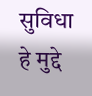सुविधा हे मुद्दे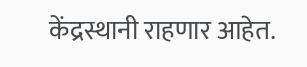केंद्रस्थानी राहणार आहेत.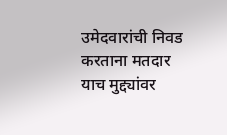उमेदवारांची निवड करताना मतदार याच मुद्द्यांवर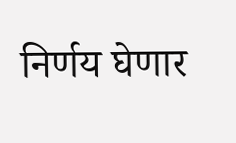निर्णय घेणार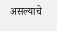असल्याचे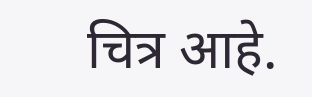चित्र आहे.